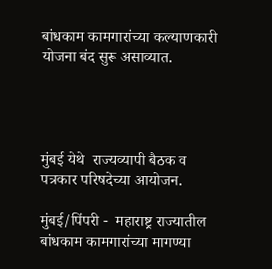बांधकाम कामगारांच्या कल्याणकारी योजना बंद सुरू असाव्यात.




मुंबई येथे  राज्यव्यापी बैठक व पत्रकार परिषदेच्या आयोजन.

मुंबई/पिंपरी -  महाराष्ट्र राज्यातील बांधकाम कामगारांच्या मागण्या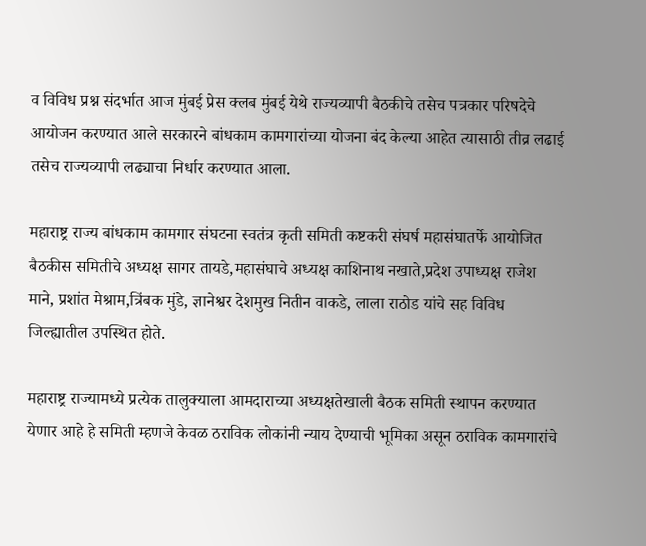व विविध प्रश्न संदर्भात आज मुंबई प्रेस क्लब मुंबई येथे राज्यव्यापी बैठकीचे तसेच पत्रकार परिषदेचे आयोजन करण्यात आले सरकारने बांधकाम कामगारांच्या योजना बंद केल्या आहेत त्यासाठी तीव्र लढाई तसेच राज्यव्यापी लढ्याचा निर्धार करण्यात आला.

महाराष्ट्र राज्य बांधकाम कामगार संघटना स्वतंत्र कृती समिती कष्टकरी संघर्ष महासंघातर्फे आयोजित बैठकीस समितीचे अध्यक्ष सागर तायडे,महासंघाचे अध्यक्ष काशिनाथ नखाते,प्रदेश उपाध्यक्ष राजेश माने, प्रशांत मेश्राम,त्रिंबक मुंडे, ज्ञानेश्वर देशमुख नितीन वाकडे, लाला राठोड यांचे सह विविध जिल्ह्यातील उपस्थित होते.

महाराष्ट्र राज्यामध्ये प्रत्येक तालुक्याला आमदाराच्या अध्यक्षतेखाली बैठक समिती स्थापन करण्यात येणार आहे हे समिती म्हणजे केवळ ठराविक लोकांनी न्याय देण्याची भूमिका असून ठराविक कामगारांचे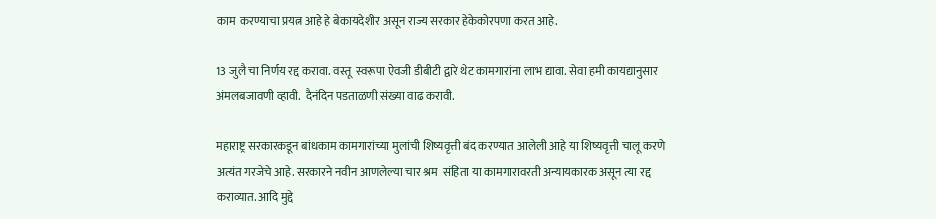काम  करण्याचा प्रयत्न आहे हे बेकायदेशीर असून राज्य सरकार हेकेकोरपणा करत आहे.

13 जुलै चा निर्णय रद्द करावा. वस्तू  स्वरूपा ऐवजी डीबीटी द्वारे थेट कामगारांना लाभ द्यावा. सेवा हमी कायद्यानुसार  अंमलबजावणी व्हावी.  दैनंदिन पडताळणी संख्या वाढ करावी.

महाराष्ट्र सरकारकडून बांधकाम कामगारांच्या मुलांची शिष्यवृत्ती बंद करण्यात आलेली आहे या शिष्यवृत्ती चालू करणे अत्यंत गरजेचे आहे. सरकारने नवीन आणलेल्या चार श्रम  संहिता या कामगारावरती अन्यायकारक असून त्या रद्द कराव्यात. आदि मुद्दे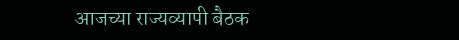आजच्या राज्यव्यापी बैठक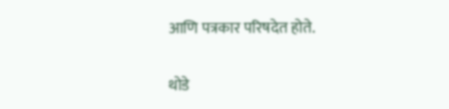आणि पत्रकार परिषदेत होते.

थोडे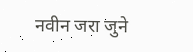नवीन जरा जुने